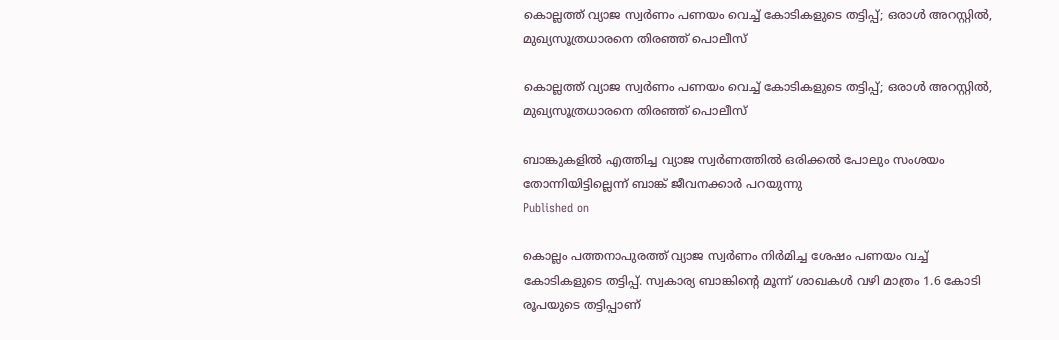കൊല്ലത്ത് വ്യാജ സ്വർണം പണയം വെച്ച് കോടികളുടെ തട്ടിപ്പ്; ഒരാൾ അറസ്റ്റിൽ, മുഖ്യസൂത്രധാരനെ തിരഞ്ഞ് പൊലീസ്

കൊല്ലത്ത് വ്യാജ സ്വർണം പണയം വെച്ച് കോടികളുടെ തട്ടിപ്പ്; ഒരാൾ അറസ്റ്റിൽ, മുഖ്യസൂത്രധാരനെ തിരഞ്ഞ് പൊലീസ്

ബാങ്കുകളിൽ എത്തിച്ച വ്യാജ സ്വർണത്തിൽ ഒരിക്കൽ പോലും സംശയം തോന്നിയിട്ടില്ലെന്ന് ബാങ്ക് ജീവനക്കാർ പറയുന്നു
Published on

കൊല്ലം പത്തനാപുരത്ത് വ്യാജ സ്വർണം നിർമിച്ച ശേഷം പണയം വച്ച് കോടികളുടെ തട്ടിപ്പ്. സ്വകാര്യ ബാങ്കിൻ്റെ മൂന്ന് ശാഖകൾ വഴി മാത്രം 1.6 കോടി രൂപയുടെ തട്ടിപ്പാണ്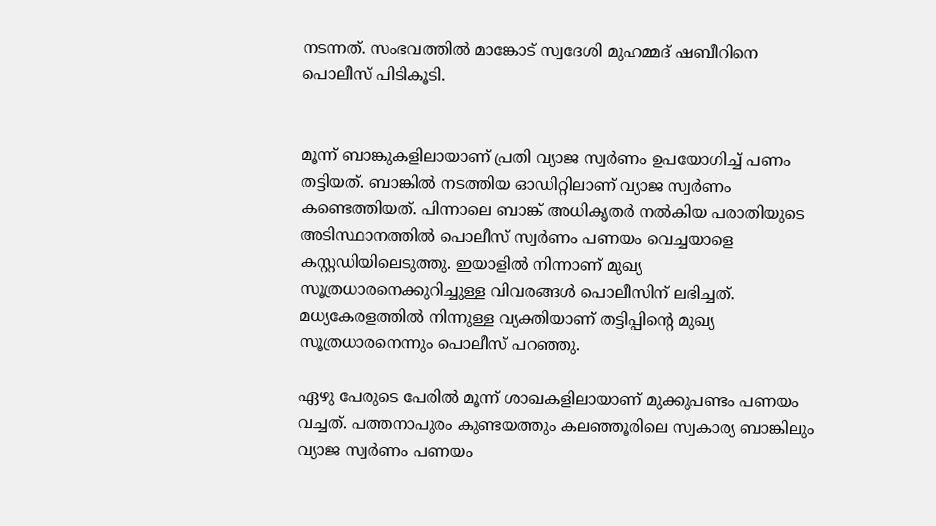നടന്നത്. സംഭവത്തിൽ മാങ്കോട് സ്വദേശി മുഹമ്മദ് ഷബീറിനെ പൊലീസ് പിടികൂടി.


മൂന്ന് ബാങ്കുകളിലായാണ് പ്രതി വ്യാജ സ്വർണം ഉപയോഗിച്ച് പണം തട്ടിയത്. ബാങ്കിൽ നടത്തിയ ഓഡിറ്റിലാണ് വ്യാജ സ്വർണം കണ്ടെത്തിയത്. പിന്നാലെ ബാങ്ക് അധികൃതർ നൽകിയ പരാതിയുടെ അടിസ്ഥാനത്തിൽ പൊലീസ് സ്വർണം പണയം വെച്ചയാളെ കസ്റ്റഡിയിലെടുത്തു. ഇയാളിൽ നിന്നാണ് മുഖ്യ സൂത്രധാരനെക്കുറിച്ചുള്ള വിവരങ്ങൾ പൊലീസിന് ലഭിച്ചത്. മധ്യകേരളത്തിൽ നിന്നുള്ള വ്യക്തിയാണ് തട്ടിപ്പിൻ്റെ മുഖ്യ സൂത്രധാരനെന്നും പൊലീസ് പറഞ്ഞു.

ഏഴു പേരുടെ പേരിൽ മൂന്ന് ശാഖകളിലായാണ് മുക്കുപണ്ടം പണയം വച്ചത്. പത്തനാപുരം കുണ്ടയത്തും കലഞ്ഞൂരിലെ സ്വകാര്യ ബാങ്കിലും വ്യാജ സ്വർണം പണയം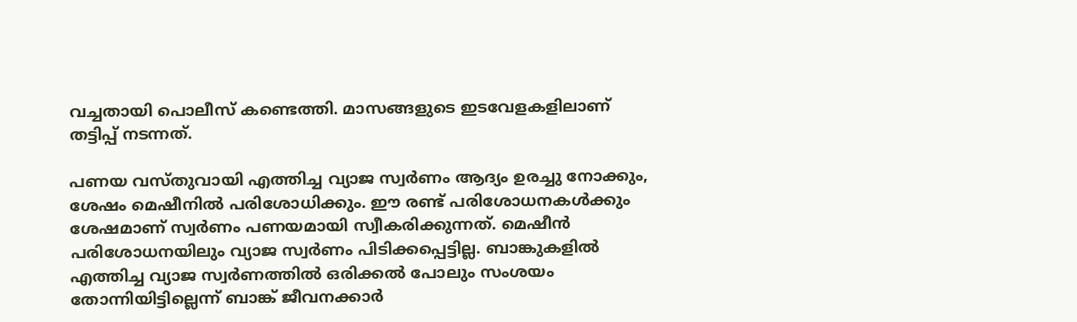വച്ചതായി പൊലീസ് കണ്ടെത്തി. മാസങ്ങളുടെ ഇടവേളകളിലാണ് തട്ടിപ്പ് നടന്നത്.

പണയ വസ്‌തുവായി എത്തിച്ച വ്യാജ സ്വർണം ആദ്യം ഉരച്ചു നോക്കും, ശേഷം മെഷീനിൽ പരിശോധിക്കും. ഈ രണ്ട് പരിശോധനകൾക്കും ശേഷമാണ് സ്വർണം പണയമായി സ്വീകരിക്കുന്നത്. മെഷീൻ പരിശോധനയിലും വ്യാജ സ്വർണം പിടിക്കപ്പെട്ടില്ല. ബാങ്കുകളിൽ എത്തിച്ച വ്യാജ സ്വർണത്തിൽ ഒരിക്കൽ പോലും സംശയം തോന്നിയിട്ടില്ലെന്ന് ബാങ്ക് ജീവനക്കാർ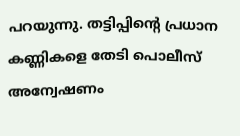പറയുന്നു. തട്ടിപ്പിൻ്റെ പ്രധാന കണ്ണികളെ തേടി പൊലീസ് അന്വേഷണം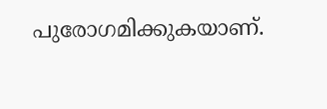പുരോഗമിക്കുകയാണ്.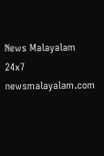News Malayalam 24x7
newsmalayalam.com